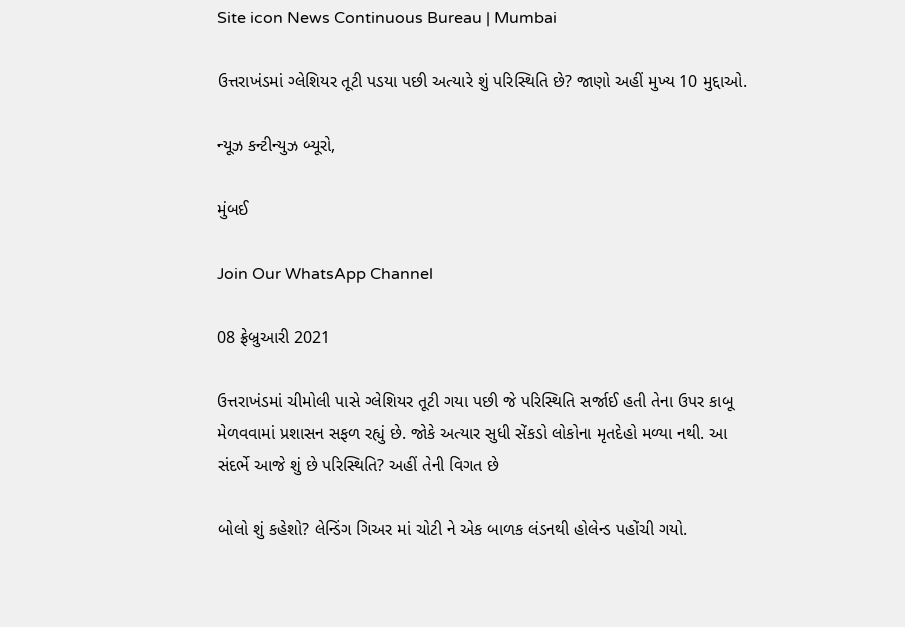Site icon News Continuous Bureau | Mumbai

ઉત્તરાખંડમાં ગ્લેશિયર તૂટી પડયા પછી અત્યારે શું પરિસ્થિતિ છે? જાણો અહીં મુખ્ય 10 મુદ્દાઓ.

ન્યૂઝ કન્ટીન્યુઝ બ્યૂરો,

મુંબઈ

Join Our WhatsApp Channel

08 ફ્રેબ્રુઆરી 2021

ઉત્તરાખંડમાં ચીમોલી પાસે ગ્લેશિયર તૂટી ગયા પછી જે પરિસ્થિતિ સર્જાઈ હતી તેના ઉપર કાબૂ મેળવવામાં પ્રશાસન સફળ રહ્યું છે. જોકે અત્યાર સુધી સેંકડો લોકોના મૃતદેહો મળ્યા નથી. આ સંદર્ભે આજે શું છે પરિસ્થિતિ? અહીં તેની વિગત છે

બોલો શું કહેશો? લેન્ડિંગ ગિઅર માં ચોટી ને એક બાળક લંડનથી હોલેન્ડ પહોંચી ગયો.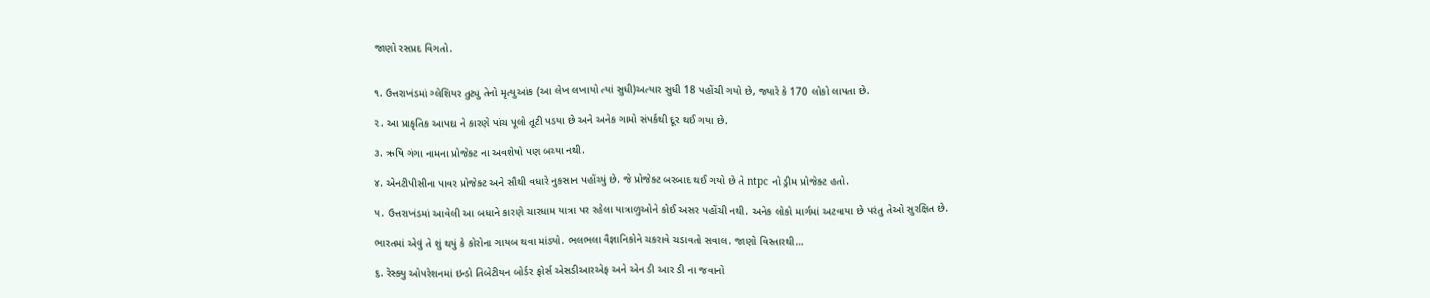જાણો રસપ્રદ વિગતો.


૧. ઉત્તરાખંડમાં ગ્લેશિયર તુટ્યુ તેનો મૃત્યુઆંક (આ લેખ લખાયો ત્યાં સુધી)અત્યાર સુધી 18 પહોંચી ગયો છે, જ્યારે કે 170 લોકો લાપતા છે.

૨. આ પ્રાકૃતિક આપદા ને કારણે પાંચ પૂલો તૂટી પડયા છે અને અનેક ગામો સંપર્કથી દૂર થઈ ગયા છે.

૩. ઋષિ ગંગા નામના પ્રોજેક્ટ ના અવશેષો પણ બચ્યા નથી.

૪. એનટીપીસીના પાવર પ્રોજેક્ટ અને સૌથી વધારે નુકસાન પહોંચ્યું છે. જે પ્રોજેક્ટ બરબાદ થઈ ગયો છે તે ntpc નો ડ્રીમ પ્રોજેક્ટ હતો.

૫. ઉત્તરાખંડમાં આવેલી આ બધાને કારણે ચારધામ યાત્રા પર રહેલા યાત્રાળુઓને કોઈ અસર પહોંચી નથી. અનેક લોકો માર્ગમાં અટવાયા છે પરંતુ તેઓ સુરક્ષિત છે.

ભારતમાં એવું તે શું થયું કે કોરોના ગાયબ થવા માંડ્યો. ભલભલા વૈજ્ઞાનિકોને ચકરાવે ચડાવતો સવાલ. જાણો વિસ્તારથી…

૬. રેસ્ક્યુ ઓપરેશનમાં ઇન્ડો તિબેટીયન બોર્ડર ફોર્સ એસડીઆરએફ અને એન ડી આર ડી ના જવાનો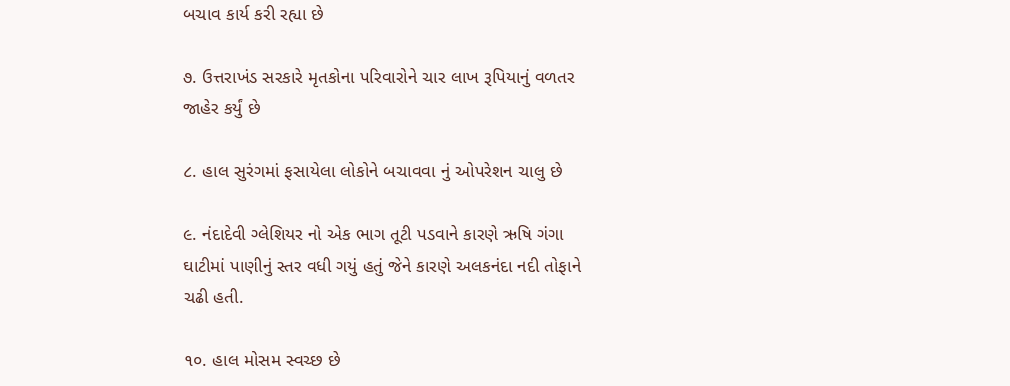બચાવ કાર્ય કરી રહ્યા છે

૭. ઉત્તરાખંડ સરકારે મૃતકોના પરિવારોને ચાર લાખ રૂપિયાનું વળતર જાહેર કર્યું છે

૮. હાલ સુરંગમાં ફસાયેલા લોકોને બચાવવા નું ઓપરેશન ચાલુ છે

૯. નંદાદેવી ગ્લેશિયર નો એક ભાગ તૂટી પડવાને કારણે ઋષિ ગંગા ઘાટીમાં પાણીનું સ્તર વધી ગયું હતું જેને કારણે અલકનંદા નદી તોફાને ચઢી હતી.

૧૦. હાલ મોસમ સ્વચ્છ છે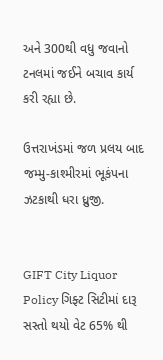અને 300થી વધુ જવાનો ટનલમાં જઈને બચાવ કાર્ય કરી રહ્યા છે.

ઉત્તરાખંડમાં જળ પ્રલય બાદ જમ્મુ-કાશ્મીરમાં ભૂકંપના ઝટકાથી ધરા ધ્રુજી.


GIFT City Liquor Policy ગિફ્ટ સિટીમાં દારૂ સસ્તો થયો વેટ 65% થી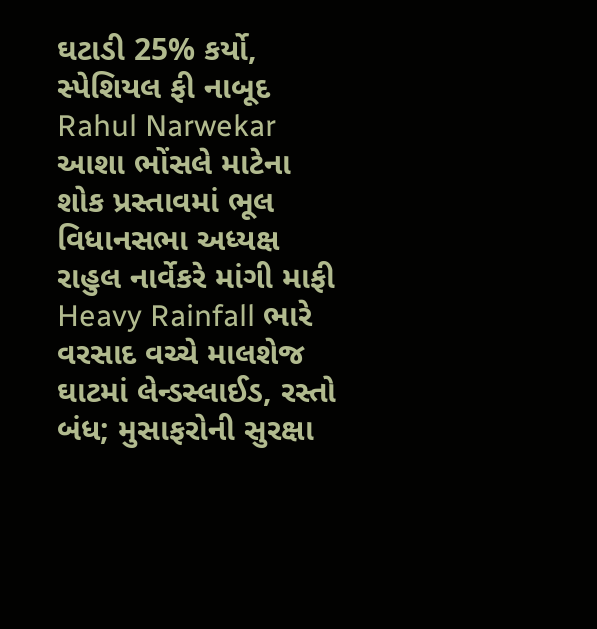ઘટાડી 25% કર્યો, સ્પેશિયલ ફી નાબૂદ
Rahul Narwekar આશા ભોંસલે માટેના શોક પ્રસ્તાવમાં ભૂલ વિધાનસભા અધ્યક્ષ રાહુલ નાર્વેકરે માંગી માફી
Heavy Rainfall ભારે વરસાદ વચ્ચે માલશેજ ઘાટમાં લેન્ડસ્લાઈડ, રસ્તો બંધ; મુસાફરોની સુરક્ષા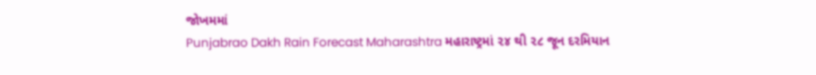જોખમમાં
Punjabrao Dakh Rain Forecast Maharashtra મહારાષ્ટ્રમાં ૨૪ થી ૨૮ જૂન દરમિયાન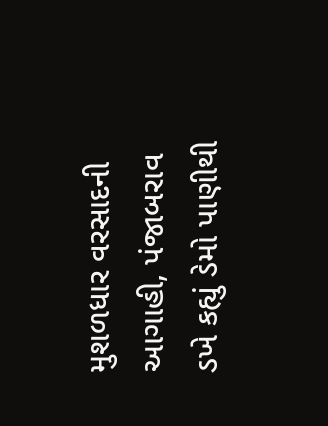મુશળધાર વરસાદની આગાહી, પંજાબરાવ ડખે કહ્યું ડેમો પાણીથી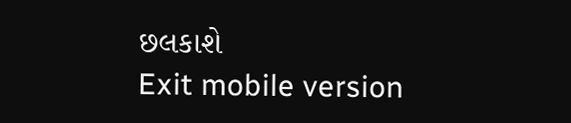છલકાશે
Exit mobile version